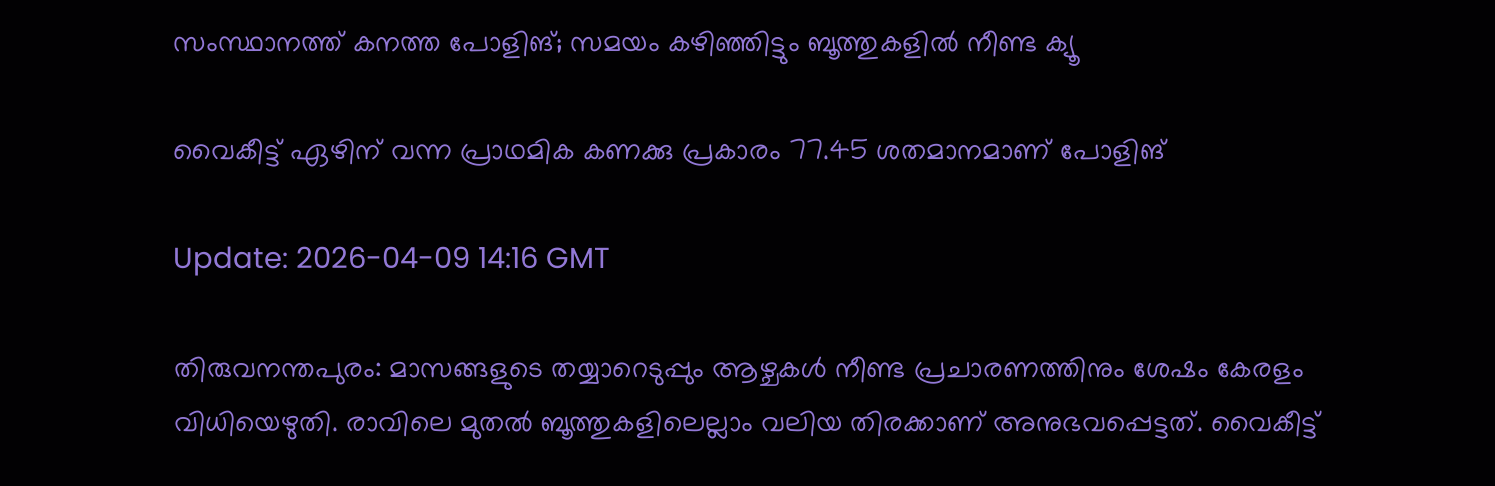സംസ്ഥാനത്ത് കനത്ത പോളിങ്; സമയം കഴിഞ്ഞിട്ടും ബൂത്തുകളിൽ നീണ്ട ക്യൂ

വൈകീട്ട് ഏഴിന് വന്ന പ്രാഥമിക കണക്കു പ്രകാരം 77.45 ശതമാനമാണ് പോളിങ്

Update: 2026-04-09 14:16 GMT

തിരുവനന്തപുരം: മാസങ്ങളുടെ തയ്യാറെടുപ്പും ആഴ്ചകൾ നീണ്ട പ്രചാരണത്തിനും ശേഷം കേരളം വിധിയെഴുതി. രാവിലെ മുതൽ ബൂത്തുകളിലെല്ലാം വലിയ തിരക്കാണ് അനുഭവപ്പെട്ടത്. വൈകീട്ട്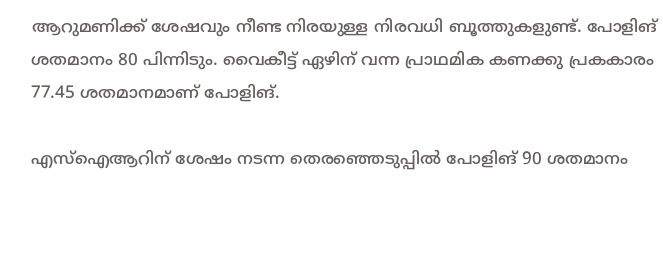ആറുമണിക്ക് ശേഷവും നീണ്ട നിരയുള്ള നിരവധി ബൂത്തുകളുണ്ട്. പോളിങ് ശതമാനം 80 പിന്നിടും. വൈകീട്ട് ഏഴിന് വന്ന പ്രാഥമിക കണക്കു പ്രകകാരം 77.45 ശതമാനമാണ് പോളിങ്.

എസ്‌ഐആറിന് ശേഷം നടന്ന തെരഞ്ഞെടുപ്പിൽ പോളിങ് 90 ശതമാനം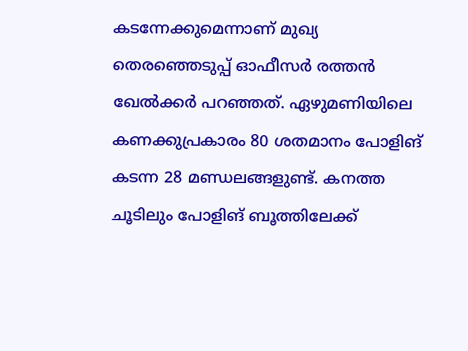കടന്നേക്കുമെന്നാണ് മുഖ്യ തെരഞ്ഞെടുപ്പ് ഓഫീസർ രത്തൻ ഖേൽക്കർ പറഞ്ഞത്. ഏഴുമണിയിലെ കണക്കുപ്രകാരം 80 ശതമാനം പോളിങ് കടന്ന 28 മണ്ഡലങ്ങളുണ്ട്. കനത്ത ചൂടിലും പോളിങ് ബൂത്തിലേക്ക്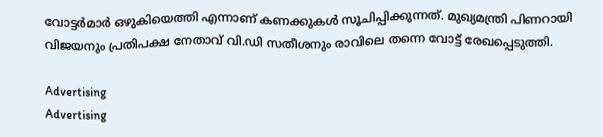വോട്ടർമാർ ഒഴുകിയെത്തി എന്നാണ് കണക്കുകൾ സൂചിപ്പിക്കുന്നത്. മുഖ്യമന്ത്രി പിണറായി വിജയനും പ്രതിപക്ഷ നേതാവ് വി.ഡി സതീശനും രാവിലെ തന്നെ വോട്ട് രേഖപ്പെടുത്തി.

Advertising
Advertising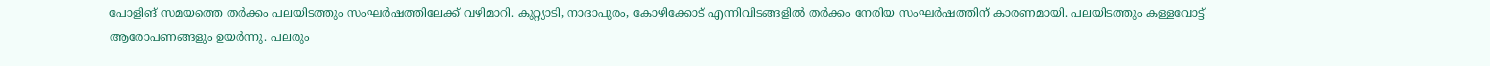പോളിങ് സമയത്തെ തർക്കം പലയിടത്തും സംഘർഷത്തിലേക്ക് വഴിമാറി. കുറ്റ്യാടി, നാദാപുരം, കോഴിക്കോട് എന്നിവിടങ്ങളിൽ തർക്കം നേരിയ സംഘർഷത്തിന് കാരണമായി. പലയിടത്തും കള്ളവോട്ട് ആരോപണങ്ങളും ഉയർന്നു. പലരും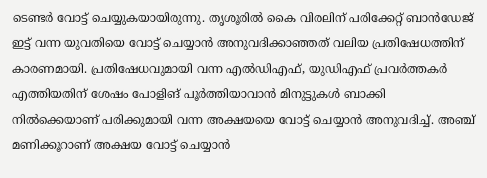ടെണ്ടർ വോട്ട് ചെയ്യുകയായിരുന്നു. തൃശൂരിൽ കൈ വിരലിന് പരിക്കേറ്റ് ബാൻഡേജ് ഇട്ട് വന്ന യുവതിയെ വോട്ട് ചെയ്യാൻ അനുവദിക്കാഞ്ഞത് വലിയ പ്രതിഷേധത്തിന് കാരണമായി. പ്രതിഷേധവുമായി വന്ന എൽഡിഎഫ്, യുഡിഎഫ് പ്രവർത്തകർ എത്തിയതിന് ശേഷം പോളിങ് പൂർത്തിയാവാൻ മിനുട്ടുകൾ ബാക്കി നിൽക്കെയാണ് പരിക്കുമായി വന്ന അക്ഷയയെ വോട്ട് ചെയ്യാൻ അനുവദിച്ച്. അഞ്ച് മണിക്കൂറാണ് അക്ഷയ വോട്ട് ചെയ്യാൻ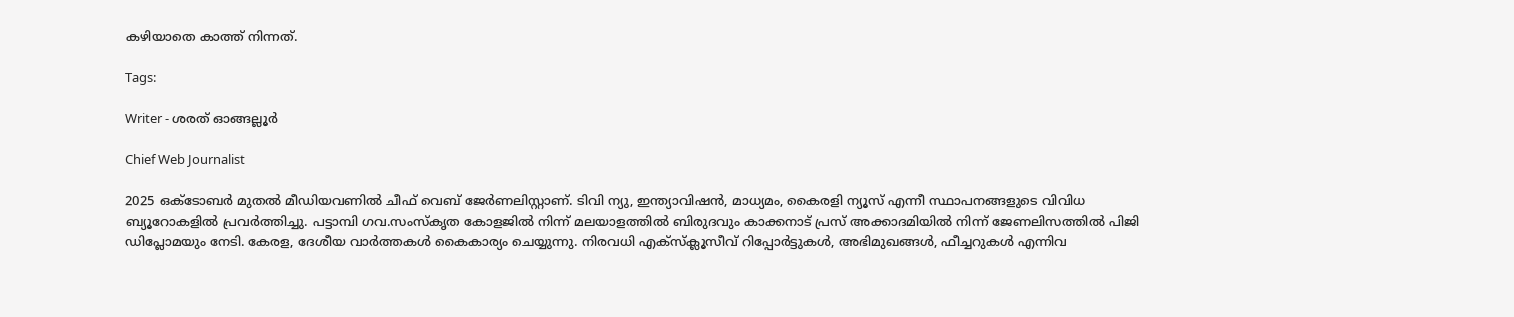കഴിയാതെ കാത്ത് നിന്നത്.

Tags:

Writer - ശരത് ഓങ്ങല്ലൂർ

Chief Web Journalist

2025 ഒക്ടോബർ മുതൽ മീ‍ഡിയവണിൽ ചീഫ് വെബ് ജേർണലിസ്റ്റാണ്. ടിവി ന്യു, ഇന്ത്യാവിഷൻ, മാധ്യമം, കൈരളി ന്യൂസ് എന്നീ സ്ഥാപനങ്ങളുടെ വിവിധ ബ്യൂറോകളിൽ പ്രവർത്തിച്ചു. പട്ടാമ്പി ഗവ.സംസ്കൃത കോളജിൽ നിന്ന് മലയാളത്തിൽ ബിരുദവും കാക്കനാട് പ്രസ് അക്കാദമിയിൽ നിന്ന് ജേണലിസത്തിൽ പിജി ഡിപ്ലോമയും നേടി. കേരള, ദേശീയ വാർത്തകൾ കൈകാര്യം ചെയ്യുന്നു. നിരവധി എക്സ്ക്ലൂസീവ് റിപ്പോർട്ടുകൾ, അഭിമുഖങ്ങള്‍, ഫീച്ചറുകള്‍ എന്നിവ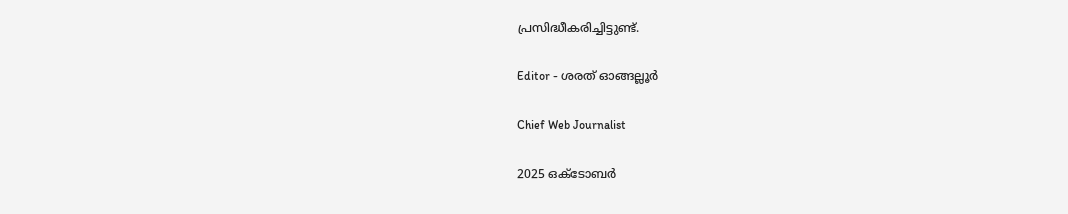പ്രസിദ്ധീകരിച്ചിട്ടുണ്ട്.

Editor - ശരത് ഓങ്ങല്ലൂർ

Chief Web Journalist

2025 ഒക്ടോബർ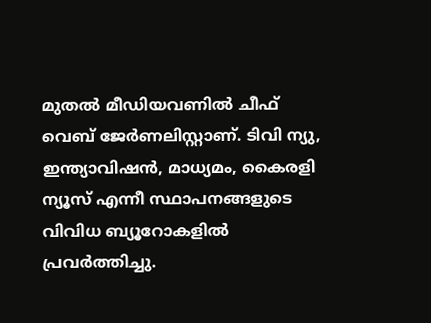മുതൽ മീ‍ഡിയവണിൽ ചീഫ് വെബ് ജേർണലിസ്റ്റാണ്. ടിവി ന്യു, ഇന്ത്യാവിഷൻ, മാധ്യമം, കൈരളി ന്യൂസ് എന്നീ സ്ഥാപനങ്ങളുടെ വിവിധ ബ്യൂറോകളിൽ പ്രവർത്തിച്ചു.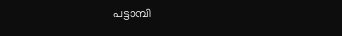പട്ടാമ്പി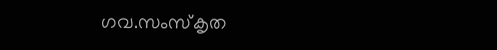ഗവ.സംസ്കൃത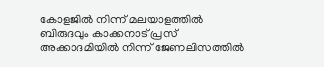കോളജിൽ നിന്ന് മലയാളത്തിൽ ബിരുദവും കാക്കനാട് പ്രസ് അക്കാദമിയിൽ നിന്ന് ജേണലിസത്തിൽ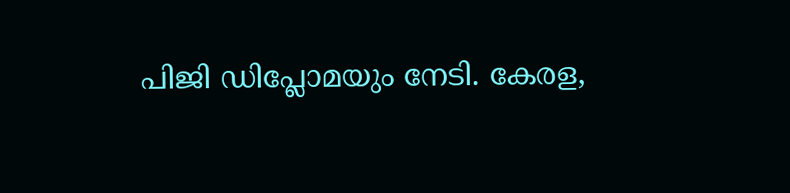പിജി ഡിപ്ലോമയും നേടി. കേരള,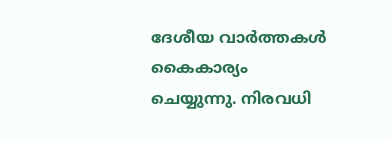ദേശീയ വാർത്തകൾ കൈകാര്യം ചെയ്യുന്നു. നിരവധി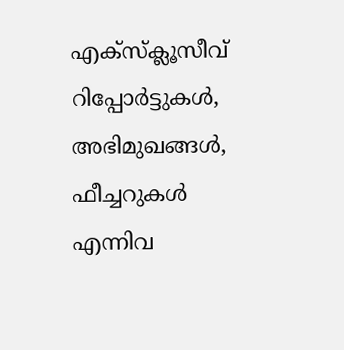എക്സ്ക്ലൂസീവ് റിപ്പോർട്ടുകൾ, അഭിമുഖങ്ങള്‍, ഫീച്ചറുകള്‍ എന്നിവ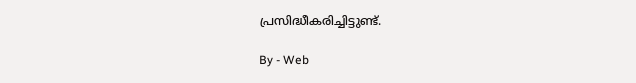പ്രസിദ്ധീകരിച്ചിട്ടുണ്ട്.

By - Web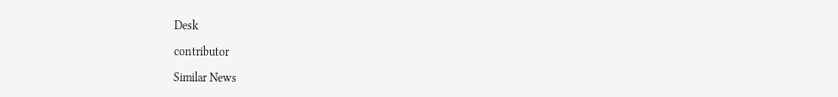Desk

contributor

Similar News